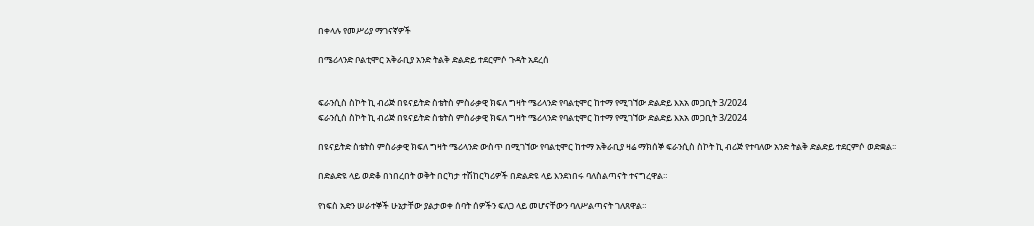በቀላሉ የመሥሪያ ማገናኛዎች

በሜሪላንድ ቦልቲሞር አቅራቢያ አንድ ትልቅ ድልድይ ተደርምሶ ጉዳት አደረሰ


ፍራንሲስ ስኮት ኪ ብሪጅ በዩናይትድ ስቴትስ ምስራቃዊ ክፍለ ግዛት ሜሪላንድ የባልቲሞር ከተማ የሚገኘው ድልድይ እአአ መጋቢት 3/2024
ፍራንሲስ ስኮት ኪ ብሪጅ በዩናይትድ ስቴትስ ምስራቃዊ ክፍለ ግዛት ሜሪላንድ የባልቲሞር ከተማ የሚገኘው ድልድይ እአአ መጋቢት 3/2024

በዩናይትድ ስቴትስ ምስራቃዊ ክፍለ ግዛት ሜሪላንድ ውስጥ በሚገኘው የባልቲሞር ከተማ አቅራቢያ ዛሬ ማክሰኞ ፍራንሲስ ስኮት ኪ ብሪጅ የተባለው አንድ ትልቅ ድልድይ ተደርምሶ ወድቋል፡፡

በድልድዩ ላይ ወድቆ በነበረበት ወቅት በርካታ ተሽከርካሪዎች በድልድዩ ላይ እንደነበሩ ባለስልጣናት ተናግረዋል።

የነፍስ አድን ሠራተኞች ሁኔታቸው ያልታወቀ ሰባት ሰዎችን ፍለጋ ላይ መሆናቸውን ባለሥልጣናት ገለጸዋል።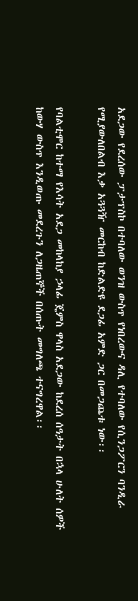አደጋው የደረሰው ፓታፕስኮ በተባለው ወንዝ ውስጥ የነበረውና ዳሊ የተባለው የሲንጋፖርን ባንዲራ የሚያውለበልብ እቃ አጓጓዥ መርከብ ከድልድዩ ደጋፊ አምድ ጋር በመጋጨቱ ነው፡፡

የባልቲሞር ከተማ የእሳት አደጋ መከላከያ ኃላፊ ጄምስ ዋላስ አደጋው ከደረሰ ሰዓታት በኋላ ሁለት ሰዎች ከውሃ ውስጥ እንዲወጡ መደረጉን ለጋዜጠኞች በሰጡት መግለጫ ተናግረዋል፡፡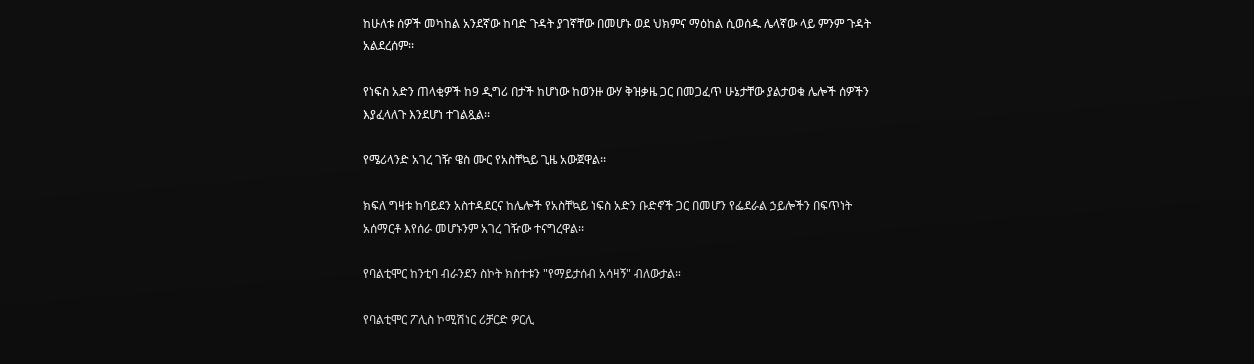ከሁለቱ ሰዎች መካከል አንደኛው ከባድ ጉዳት ያገኛቸው በመሆኑ ወደ ህክምና ማዕከል ሲወሰዱ ሌላኛው ላይ ምንም ጉዳት አልደረሰም፡፡

የነፍስ አድን ጠላቂዎች ከ9 ዲግሪ በታች ከሆነው ከወንዙ ውሃ ቅዝቃዜ ጋር በመጋፈጥ ሁኔታቸው ያልታወቁ ሌሎች ሰዎችን እያፈላለጉ እንደሆነ ተገልጿል፡፡

የሜሪላንድ አገረ ገዥ ዌስ ሙር የአስቸኳይ ጊዜ አውጀዋል፡፡

ክፍለ ግዛቱ ከባይደን አስተዳደርና ከሌሎች የአስቸኳይ ነፍስ አድን ቡድኖች ጋር በመሆን የፌደራል ኃይሎችን በፍጥነት አሰማርቶ እየሰራ መሆኑንም አገረ ገዥው ተናግረዋል፡፡

የባልቲሞር ከንቲባ ብራንደን ስኮት ክስተቱን "የማይታሰብ አሳዛኝ" ብለውታል።

የባልቲሞር ፖሊስ ኮሚሽነር ሪቻርድ ዎርሊ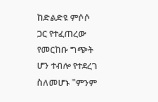ከድልድዩ ምሶሶ ጋር የተፈጠረው የመርከቡ ግጭት ሆን ተብሎ የተደረገ ስለመሆኑ "ምንም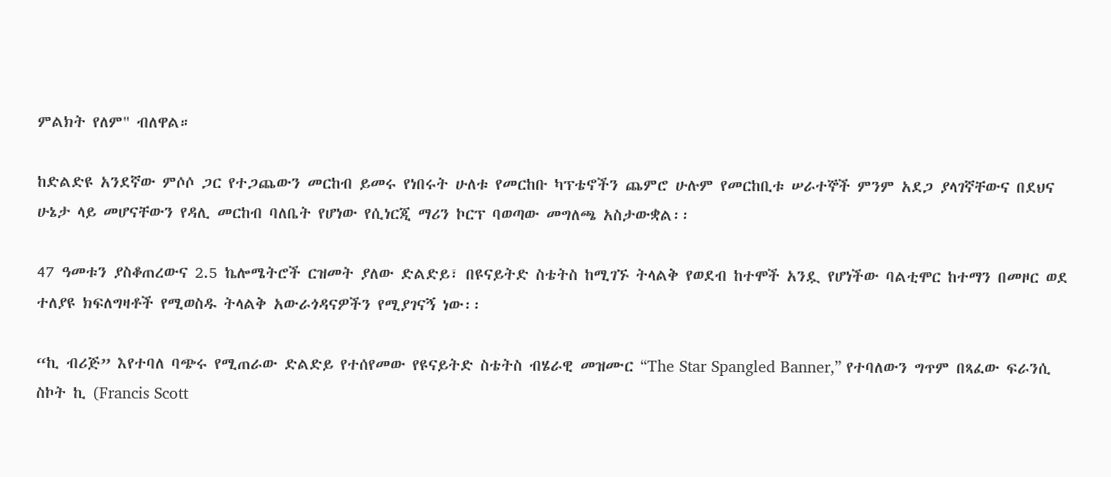ምልክት የለም" ብለዋል።

ከድልድዩ አንደኛው ምሶሶ ጋር የተጋጨውን መርከብ ይመሩ የነበሩት ሁለቱ የመርከቡ ካፕቴኖችን ጨምሮ ሁሉም የመርከቢቱ ሠራተኞች ምንም አደጋ ያላገኛቸውና በደህና ሁኔታ ላይ መሆናቸውን የዳሊ መርከብ ባለቤት የሆነው የሲነርጂ ማሪን ኮርፕ ባወጣው መግለጫ አስታውቋል፡፡

47 ዓመቱን ያስቆጠረውና 2.5 ኬሎሜትሮች ርዝመት ያለው ድልድይ፣ በዩናይትድ ስቴትስ ከሚገኙ ትላልቅ የወደብ ከተሞች አንዷ የሆነችው ባልቲሞር ከተማን በመዞር ወደ ተለያዩ ክፍለግዛቶች የሚወስዱ ትላልቅ አውራጎዳናዎችን የሚያገናኝ ነው፡፡

“ኪ ብሪጅ” እየተባለ ባጭሩ የሚጠራው ድልድይ የተሰየመው የዩናይትድ ስቴትስ ብሄራዊ መዝሙር “The Star Spangled Banner,” የተባለውን ግጥም በጻፈው ፍራንሲ ስኮት ኪ (Francis Scott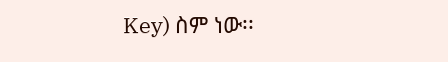Key) ስም ነው፡፡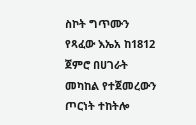ስኮት ግጥሙን የጻፈው እኤአ ከ1812 ጀምሮ በሀገራት መካከል የተጀመረውን ጦርነት ተከትሎ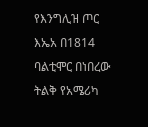የእንግሊዝ ጦር እኤአ በ1814 ባልቲሞር በነበረው ትልቅ የአሜሪካ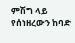ምሽግ ላይ የሰነዘረውን ከባድ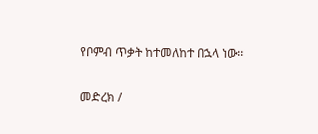የቦምብ ጥቃት ከተመለከተ በኋላ ነው፡፡

መድረክ /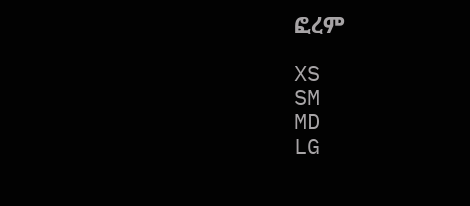ፎረም

XS
SM
MD
LG